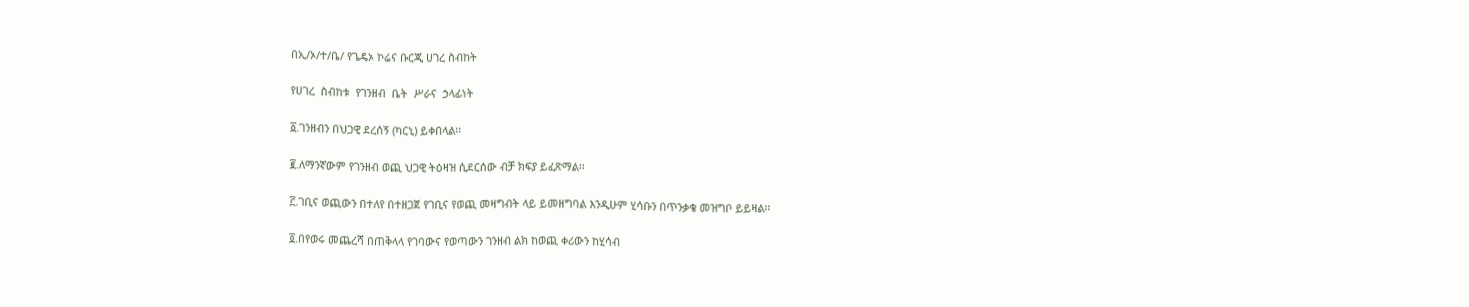በኢ/ኦ/ተ/ቤ/ የጌዴኦ ኮሬና ቡርጂ ሀገረ ስብከት

የሀገረ  ስብከቱ  የገንዘብ  ቤት  ሥራና  ኃላፊነት

፩.ገንዘብን በህጋዊ ደረሰኝ (ካርኒ) ይቀበላል፡፡

፪.ለማንኛውም የገንዘብ ወጪ ህጋዊ ትዕዛዝ ሲደርሰው ብቻ ክፍያ ይፈጽማል፡፡

፫.ገቢና ወጪውን በተለየ በተዘጋጀ የገቢና የወጪ መዛግብት ላይ ይመዘግባል እንዲሁም ሂሳቡን በጥንቃቄ መዝግቦ ይይዛል፡፡

፬.በየወሩ መጨረሻ በጠቅላላ የገባውና የወጣውን ገንዘብ ልክ ከወጪ ቀሪውን ከሂሳብ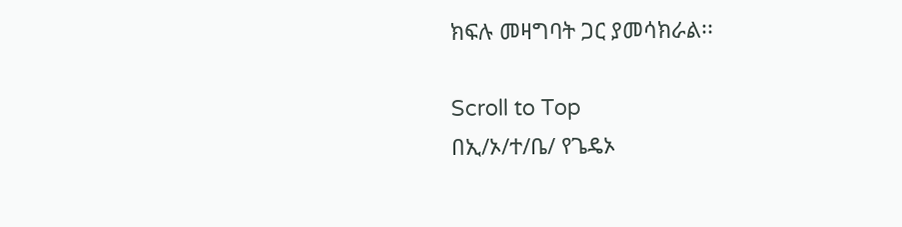ክፍሉ መዛግባት ጋር ያመሳክራል፡፡

Scroll to Top
በኢ/ኦ/ተ/ቤ/ የጌዴኦ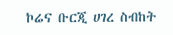ኮሬና ቡርጂ ሀገረ ስብከት